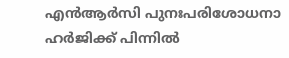എന്‍ആര്‍സി പുനഃപരിശോധനാ ഹര്‍ജിക്ക് പിന്നില്‍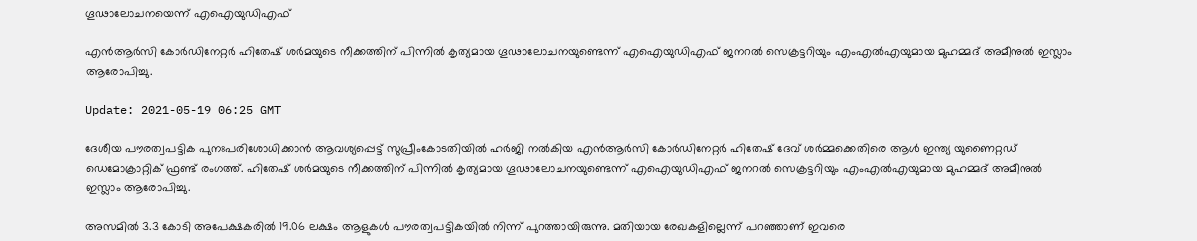ഗൂഢാലോചനയെന്ന് എഐയുഡിഎഫ്

എന്‍ആര്‍സി കോര്‍ഡിനേറ്റര്‍ ഹിതേഷ് ശര്‍മയുടെ നീക്കത്തിന് പിന്നില്‍ കൃത്യമായ ഗൂഢാലോചനയുണ്ടെന്ന് എഐയുഡിഎഫ് ജനറല്‍ സെക്രട്ടറിയും എംഎല്‍എയുമായ മുഹമ്മദ് അമീനുല്‍ ഇസ്ലാം ആരോപിച്ചു.

Update: 2021-05-19 06:25 GMT

ദേശീയ പൗരത്വപട്ടിക പുനഃപരിശോധിക്കാന്‍ ആവശ്യപ്പെട്ട് സുപ്രീംകോടതിയില്‍ ഹര്‍ജി നല്‍കിയ എന്‍ആര്‍സി കോര്‍ഡിനേറ്റര്‍ ഹിതേഷ് ദേവ് ശര്‍മ്മക്കെതിരെ ആള്‍ ഇന്ത്യ യുണൈറ്റഡ് ഡെമോക്രാറ്റിക് ഫ്രണ്ട് രംഗത്ത്. ഹിതേഷ് ശര്‍മയുടെ നീക്കത്തിന് പിന്നില്‍ കൃത്യമായ ഗൂഢാലോചനയുണ്ടെന്ന് എഐയുഡിഎഫ് ജനറല്‍ സെക്രട്ടറിയും എംഎല്‍എയുമായ മുഹമ്മദ് അമീനുല്‍ ഇസ്ലാം ആരോപിച്ചു.

അസമില്‍ 3.3 കോടി അപേക്ഷകരില്‍ 19.06 ലക്ഷം ആളുകള്‍ പൗരത്വപട്ടികയില്‍ നിന്ന് പുറത്തായിരുന്നു. മതിയായ രേഖകളില്ലെന്ന് പറഞ്ഞാണ് ഇവരെ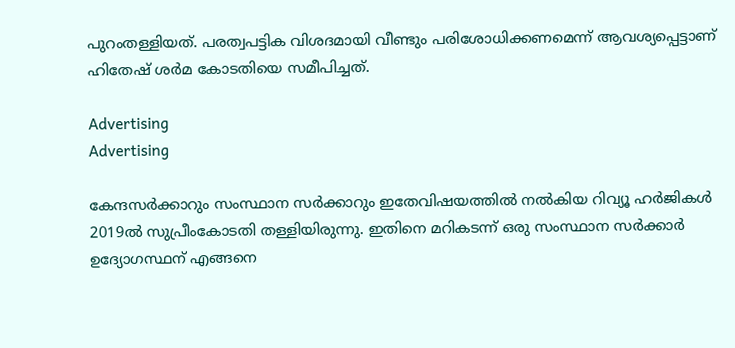പുറംതള്ളിയത്. പരത്വപട്ടിക വിശദമായി വീണ്ടും പരിശോധിക്കണമെന്ന് ആവശ്യപ്പെട്ടാണ് ഹിതേഷ് ശര്‍മ കോടതിയെ സമീപിച്ചത്.

Advertising
Advertising

കേന്ദസര്‍ക്കാറും സംസ്ഥാന സര്‍ക്കാറും ഇതേവിഷയത്തില്‍ നല്‍കിയ റിവ്യൂ ഹര്‍ജികള്‍ 2019ല്‍ സുപ്രീംകോടതി തള്ളിയിരുന്നു. ഇതിനെ മറികടന്ന് ഒരു സംസ്ഥാന സര്‍ക്കാര്‍ ഉദ്യോഗസ്ഥന് എങ്ങനെ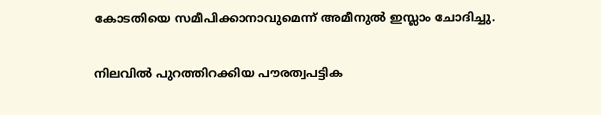കോടതിയെ സമീപിക്കാനാവുമെന്ന് അമീനുല്‍ ഇസ്ലാം ചോദിച്ചു.

നിലവില്‍ പുറത്തിറക്കിയ പൗരത്വപട്ടിക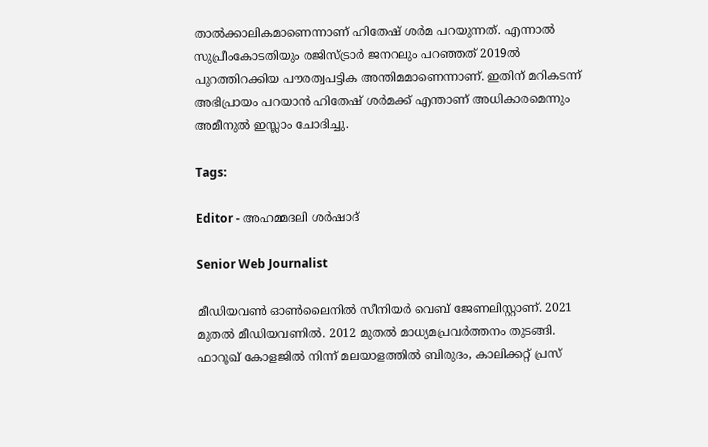താല്‍ക്കാലികമാണെന്നാണ് ഹിതേഷ് ശര്‍മ പറയുന്നത്. എന്നാല്‍ സുപ്രീംകോടതിയും രജിസ്ട്രാര്‍ ജനറലും പറഞ്ഞത് 2019ല്‍ പുറത്തിറക്കിയ പൗരത്വപട്ടിക അന്തിമമാണെന്നാണ്. ഇതിന് മറികടന്ന് അഭിപ്രായം പറയാന്‍ ഹിതേഷ് ശര്‍മക്ക് എന്താണ് അധികാരമെന്നും അമീനുല്‍ ഇസ്ലാം ചോദിച്ചു.

Tags:

Editor - അഹമ്മദലി ശര്‍ഷാദ്

Senior Web Journalist

മീഡിയവൺ ഓൺലൈനിൽ സീനിയർ വെബ് ജേണലിസ്റ്റാണ്. 2021 മുതൽ മീഡിയവണിൽ. 2012 മുതൽ മാധ്യമപ്രവർത്തനം തുടങ്ങി. ഫാറൂഖ് കോളജിൽ നിന്ന് മലയാളത്തിൽ ബിരുദം, കാലിക്കറ്റ് പ്രസ്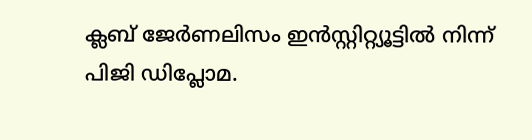ക്ലബ് ജേർണലിസം ഇൻസ്റ്റിറ്റ്യൂട്ടിൽ നിന്ന് പിജി ഡിപ്ലോമ.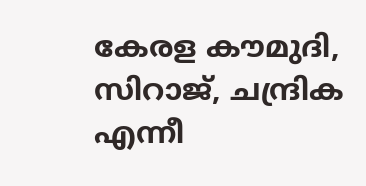കേരള കൗമുദി, സിറാജ്, ചന്ദ്രിക എന്നീ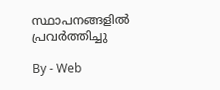സ്ഥാപനങ്ങളിൽ പ്രവർത്തിച്ചു

By - Web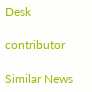Desk

contributor

Similar News